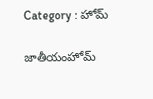Category : హోమ్

జాతీయంహోమ్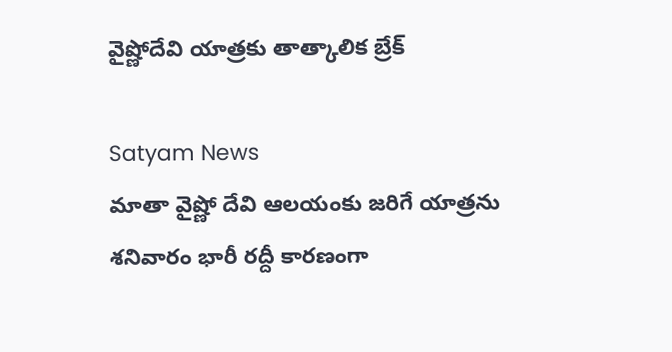వైష్ణోదేవి యాత్రకు తాత్కాలిక బ్రేక్

Satyam News
మాతా వైష్ణో దేవి ఆలయంకు జరిగే యాత్రను శనివారం భారీ రద్దీ కారణంగా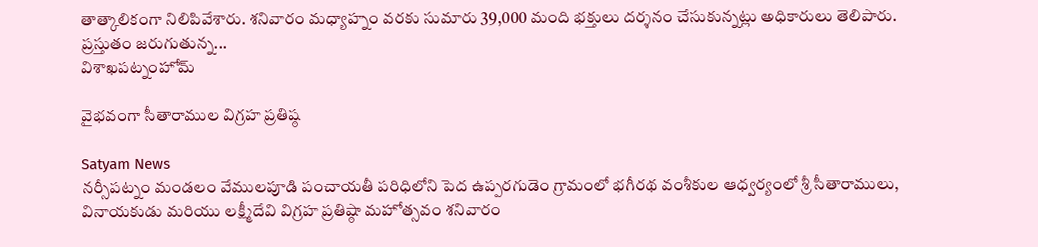తాత్కాలికంగా నిలిపివేశారు. శనివారం మధ్యాహ్నం వరకు సుమారు 39,000 మంది భక్తులు దర్శనం చేసుకున్నట్లు అధికారులు తెలిపారు. ప్రస్తుతం జరుగుతున్న...
విశాఖపట్నంహోమ్

వైభవంగా సీతారాముల విగ్రహ ప్రతిష్ఠ

Satyam News
నర్సీపట్నం మండలం వేములపూడి పంచాయతీ పరిధిలోని పెద ఉప్పరగుడెం గ్రామంలో భగీరథ వంశీకుల ఆధ్వర్యంలో శ్రీ సీతారాములు, వినాయకుడు మరియు లక్ష్మీదేవి విగ్రహ ప్రతిష్ఠా మహోత్సవం శనివారం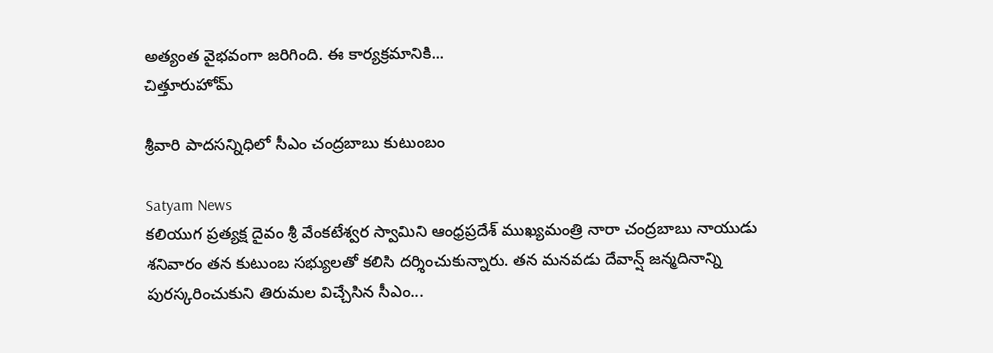అత్యంత వైభవంగా జరిగింది. ఈ కార్యక్రమానికి...
చిత్తూరుహోమ్

శ్రీవారి పాదసన్నిధిలో సీఎం చంద్రబాబు కుటుంబం

Satyam News
కలియుగ ప్రత్యక్ష దైవం శ్రీ వేంకటేశ్వర స్వామిని ఆంధ్రప్రదేశ్ ముఖ్యమంత్రి నారా చంద్రబాబు నాయుడు శనివారం తన కుటుంబ సభ్యులతో కలిసి దర్శించుకున్నారు. తన మనవడు దేవాన్ష్ జన్మదినాన్ని పురస్కరించుకుని తిరుమల విచ్చేసిన సీఎం...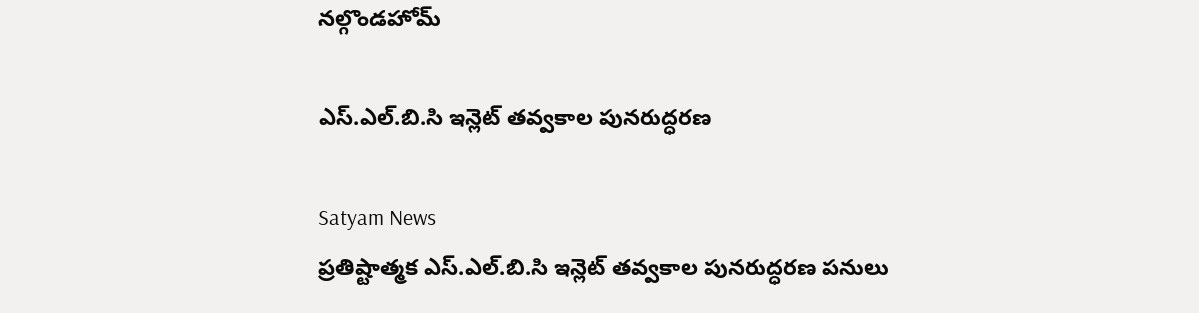నల్గొండహోమ్

ఎస్.ఎల్.బి.సి ఇన్లెట్ తవ్వకాల పునరుద్ధరణ

Satyam News
ప్రతిష్టాత్మక ఎస్.ఎల్.బి.సి ఇన్లెట్ తవ్వకాల పునరుద్ధరణ పనులు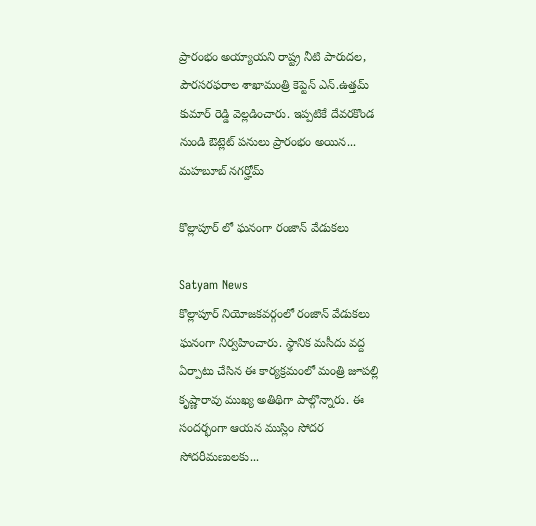ప్రారంభం అయ్యాయని రాష్ట్ర నీటి పారుదల, పౌరసరఫరాల శాఖామంత్రి కెప్టెన్ ఎన్.ఉత్తమ్ కుమార్ రెడ్డి వెల్లడించారు. ఇప్పటికే దేవరకొండ నుండి ఔట్లెట్ పనులు ప్రారంభం అయిన...
మహబూబ్ నగర్హోమ్

కొల్లాపూర్ లో ఘనంగా రంజాన్ వేడుకలు

Satyam News
కొల్లాపూర్ నియోజకవర్గంలో రంజాన్ వేడుకలు ఘనంగా నిర్వహించారు. స్థానిక మసీదు వద్ద ఏర్పాటు చేసిన ఈ కార్యక్రమంలో మంత్రి జూపల్లి కృష్ణారావు ముఖ్య అతిథిగా పాల్గొన్నారు. ఈ సందర్భంగా ఆయన ముస్లిం సోదర సోదరీమణులకు...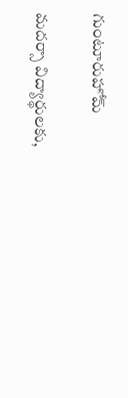గుంటూరుహోమ్

మదర్సా విద్యార్థులకు,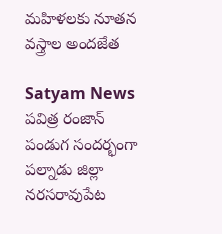మహిళలకు నూతన వస్త్రాల అందజేత

Satyam News
పవిత్ర రంజాన్ పండుగ సందర్భంగా పల్నాడు జిల్లా నరసరావుపేట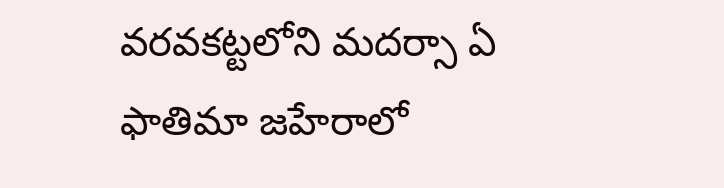వరవకట్టలోని మదర్సా ఏ ఫాతిమా జహేరాలో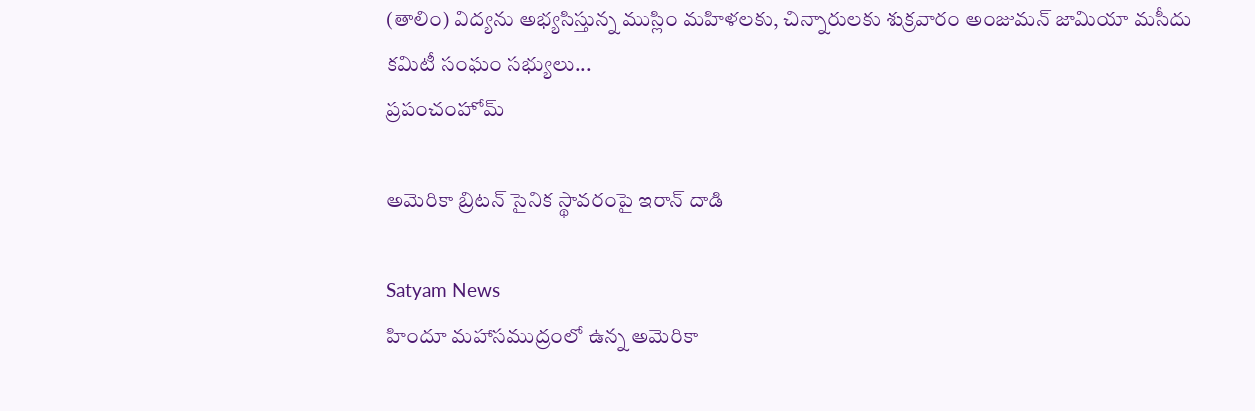(తాలిం) విద్యను అభ్యసిస్తున్న ముస్లిం మహిళలకు, చిన్నారులకు శుక్రవారం అంజుమన్ జామియా మసీదు కమిటీ సంఘం సభ్యులు...
ప్రపంచంహోమ్

అమెరికా బ్రిటన్ సైనిక స్థావరంపై ఇరాన్ దాడి

Satyam News
హిందూ మహాసముద్రంలో ఉన్న అమెరికా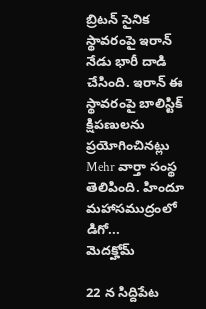బ్రిటన్ సైనిక స్థావరంపై ఇరాన్ నేడు భారీ దాడి చేసింది. ఇరాన్ ఈ స్థావరంపై బాలిస్టిక్ క్షిపణులను ప్రయోగించినట్లు Mehr వార్తా సంస్థ తెలిపింది. హిందూ మహాసముద్రంలో డిగో...
మెదక్హోమ్

22 న సిద్దిపేట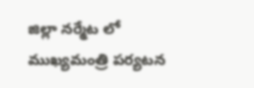జిల్లా నర్మేట లో ముఖ్యమంత్రి పర్యటన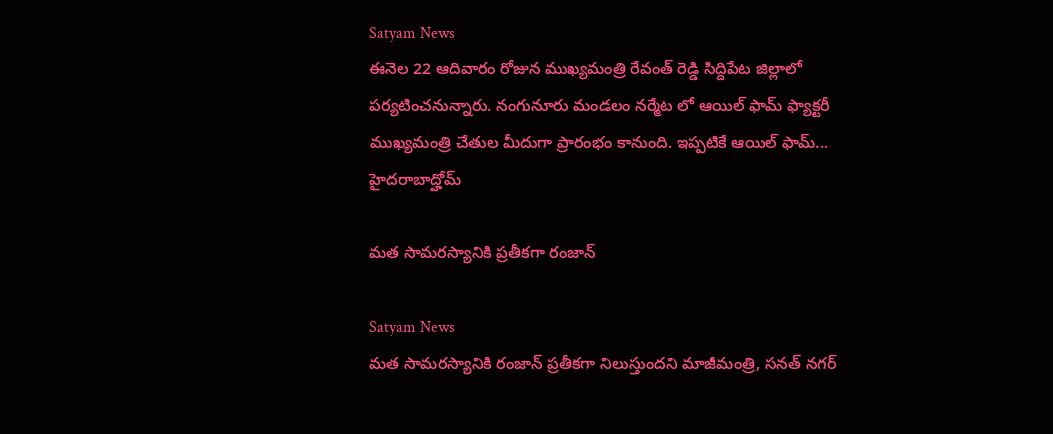Satyam News
ఈనెల 22 ఆదివారం రోజున ముఖ్యమంత్రి రేవంత్ రెడ్డి సిద్దిపేట జిల్లాలో పర్యటించనున్నారు. నంగునూరు మండలం నర్మేట లో ఆయిల్ ఫామ్ ఫ్యాక్టరీ ముఖ్యమంత్రి చేతుల మీదుగా ప్రారంభం కానుంది. ఇప్పటికే ఆయిల్ ఫామ్...
హైదరాబాద్హోమ్

మత సామరస్యానికి ప్రతీకగా రంజాన్

Satyam News
మత సామరస్యానికి రంజాన్ ప్రతీకగా నిలుస్తుందని మాజీమంత్రి, సనత్ నగర్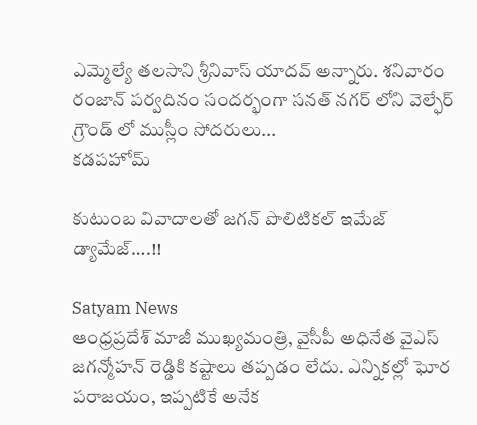ఎమ్మెల్యే తలసాని శ్రీనివాస్ యాదవ్ అన్నారు. శనివారం రంజాన్ పర్వదినం సందర్భంగా సనత్ నగర్ లోని వెల్ఫేర్ గ్రౌండ్ లో ముస్లీం సోదరులు...
కడపహోమ్

కుటుంబ వివాదాలతో జగన్‌ పొలిటికల్ ఇమేజ్ డ్యామేజ్….!!

Satyam News
ఆంధ్రప్రదేశ్ మాజీ ముఖ్యమంత్రి, వైసీపీ అధినేత వైఎస్ జగన్మోహన్ రెడ్డికి కష్టాలు తప్పడం లేదు. ఎన్నికల్లో ఘోర పరాజయం, ఇప్పటికే అనేక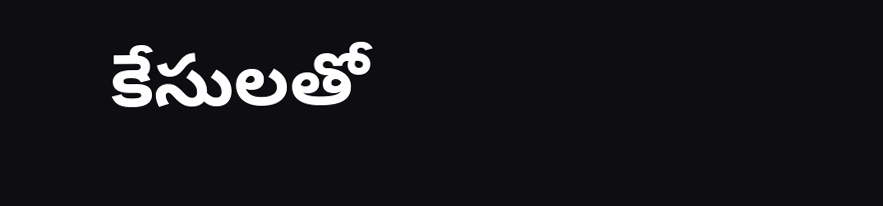కేసులతో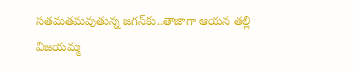సతమతమవుతున్న జగన్‌కు..తాజాగా ఆయన తల్లి విజయమ్మ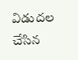విడుదల చేసిన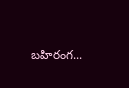బహిరంగ...